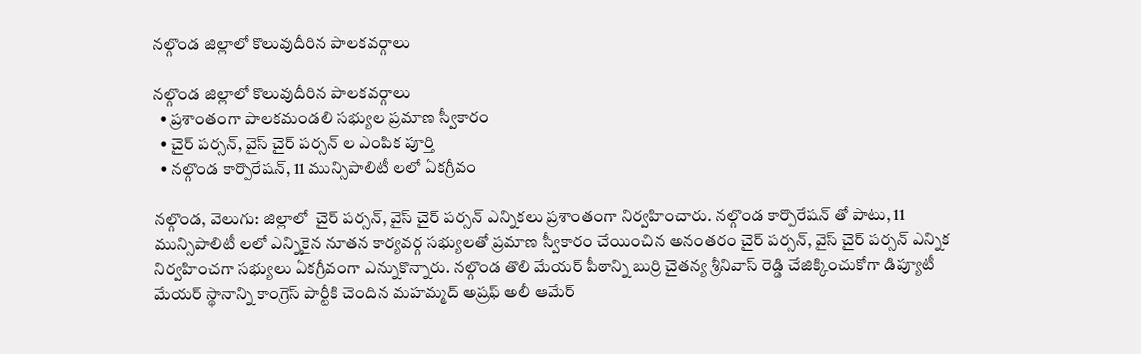నల్గొండ జిల్లాలో కొలువుదీరిన పాలకవర్గాలు

నల్గొండ జిల్లాలో కొలువుదీరిన పాలకవర్గాలు
  • ప్రశాంతంగా పాలకమండలి సభ్యుల ప్రమాణ స్వీకారం
  • చైర్ పర్సన్, వైస్ చైర్ పర్సన్ ల ఎంపిక పూర్తి
  • నల్గొండ కార్పొరేషన్, 11 మున్సిపాలిటీ లలో ఏకగ్రీవం

నల్గొండ, వెలుగు: జిల్లాలో  చైర్ పర్సన్, వైస్ చైర్ పర్సన్ ఎన్నికలు ప్రశాంతంగా నిర్వహించారు. నల్గొండ కార్పొరేషన్ తో పాటు, 11 మున్సిపాలిటీ లలో ఎన్నికైన నూతన కార్యవర్గ సభ్యులతో ప్రమాణ స్వీకారం చేయించిన అనంతరం చైర్ పర్సన్, వైస్ చైర్ పర్సన్ ఎన్నిక నిర్వహించగా సభ్యులు ఏకగ్రీవంగా ఎన్నుకొన్నారు. నల్గొండ తొలి మేయర్ పీఠాన్ని బుర్రి చైతన్య శ్రీనివాస్ రెడ్డి చేజిక్కించుకోగా డిప్యూటీ మేయర్ స్థానాన్ని కాంగ్రెస్ పార్టీకి చెందిన మహమ్మద్ అష్రఫ్ అలీ ఆమేర్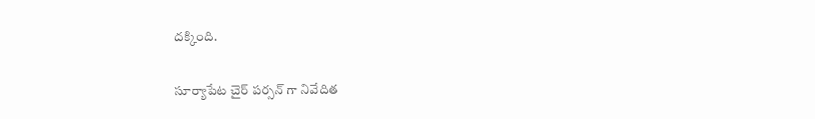దక్కింది.

సూర్యాపేట చైర్ పర్సన్ గా నివేదిత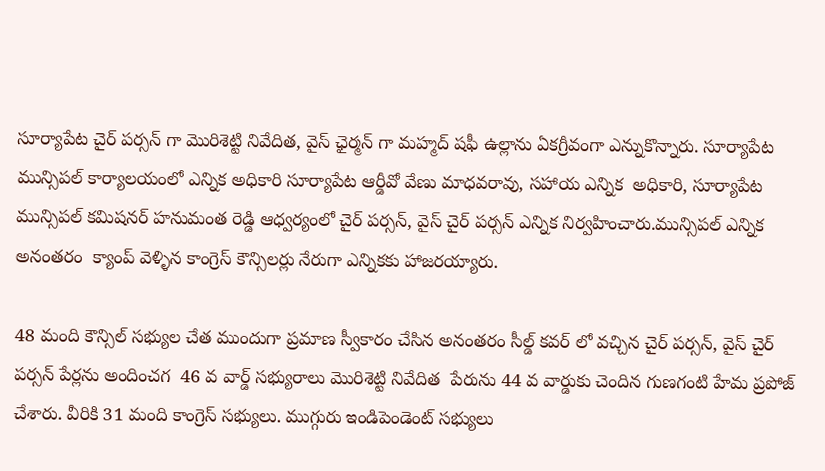సూర్యాపేట చైర్ పర్సన్ గా మొరిశెట్టి నివేదిత, వైస్ ఛైర్మన్ గా మహ్మద్ షఫీ ఉల్లాను ఏకగ్రీవంగా ఎన్నుకొన్నారు. సూర్యాపేట మున్సిపల్ కార్యాలయంలో ఎన్నిక అధికారి సూర్యాపేట ఆర్డీవో వేణు మాధవరావు, సహాయ ఎన్నిక  అధికారి, సూర్యాపేట మున్సిపల్ కమిషనర్ హనుమంత రెడ్డి ఆధ్వర్యంలో చైర్ పర్సన్, వైస్ చైర్ పర్సన్ ఎన్నిక నిర్వహించారు.మున్సిపల్ ఎన్నిక అనంతరం  క్యాంప్ వెళ్ళిన కాంగ్రెస్ కౌన్సిలర్లు నేరుగా ఎన్నికకు హాజరయ్యారు.

48 మంది కౌన్సిల్ సభ్యుల చేత ముందుగా ప్రమాణ స్వీకారం చేసిన అనంతరం సీల్డ్ కవర్ లో వచ్చిన చైర్ పర్సన్, వైస్ చైర్ పర్సన్ పేర్లను అందించగ  46 వ వార్డ్ సభ్యురాలు మొరిశెట్టి నివేదిత  పేరును 44 వ వార్డుకు చెందిన గుణగంటి హేమ ప్రపోజ్ చేశారు. వీరికి 31 మంది కాంగ్రెస్ సభ్యులు. ముగ్గురు ఇండిపెండెంట్ సభ్యులు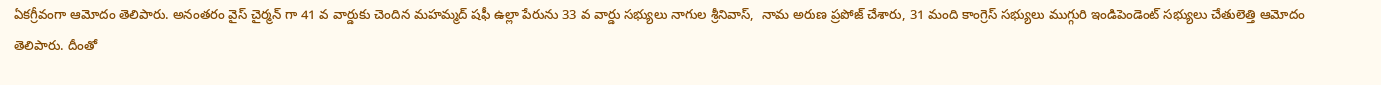ఏకగ్రీవంగా ఆమోదం తెలిపారు. అనంతరం వైస్ చైర్మన్ గా 41 వ వార్డుకు చెందిన మహమ్మద్ షఫీ ఉల్లా పేరును 33 వ వార్డు సభ్యులు నాగుల శ్రీనివాస్,  నామ అరుణ ప్రపోజ్ చేశారు, 31 మంది కాంగ్రెస్ సభ్యులు ముగ్గురి ఇండిపెండెంట్ సభ్యులు చేతులెత్తి ఆమోదం తెలిపారు. దీంతో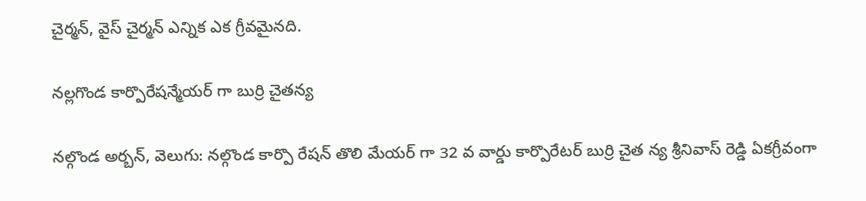చైర్మన్, వైస్ చైర్మన్ ఎన్నిక ఎక గ్రీవమైనది.

నల్లగొండ కార్పొరేషన్మేయర్ గా బుర్రి చైతన్య

నల్గొండ అర్బన్, వెలుగు: నల్గొండ కార్పొ రేషన్ తొలి మేయర్ గా 32 వ వార్డు కార్పొరేటర్ బుర్రి చైత న్య శ్రీనివాస్ రెడ్డి ఏకగ్రీవంగా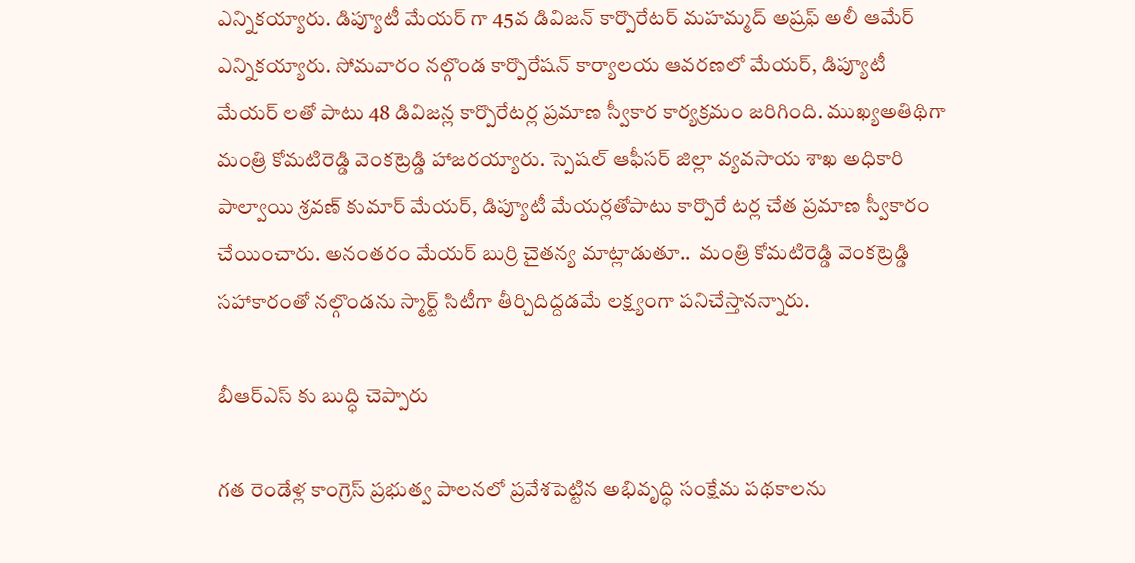ఎన్నికయ్యారు. డిప్యూటీ మేయర్ గా 45వ డివిజన్ కార్పొరేటర్ మహమ్మద్ అష్రఫ్ అలీ ఆమేర్ ఎన్నికయ్యారు. సోమవారం నల్గొండ కార్పొరేషన్ కార్యాలయ ఆవరణలో మేయర్‌‌, డిప్యూటీ మేయర్ లతో పాటు 48 డివిజన్ల కార్పొరేటర్ల ప్రమాణ స్వీకార కార్యక్రమం జరిగింది. ముఖ్యఅతిథిగా మంత్రి కోమటిరెడ్డి వెంకట్రెడ్డి హాజరయ్యారు. స్పెషల్ ఆఫీసర్ జిల్లా వ్యవసాయ శాఖ అధికారి పాల్వాయి శ్రవణ్ కుమార్ మేయర్, డిప్యూటీ మేయర్లతోపాటు కార్పొరే టర్ల చేత ప్రమాణ స్వీకారం చేయించారు. అనంతరం మేయర్ బుర్రి చైతన్య మాట్లాడుతూ..  మంత్రి కోమటిరెడ్డి వెంకట్రెడ్డి సహాకారంతో నల్గొండను స్మార్ట్ సిటీగా తీర్చిదిద్దడమే లక్ష్యంగా పనిచేస్తానన్నారు.

బీఆర్ఎస్ కు బుద్ధి చెప్పారు

గత రెండేళ్ల కాంగ్రెస్ ప్రభుత్వ పాలనలో ప్రవేశపెట్టిన అభివృద్ధి సంక్షేమ పథకాలను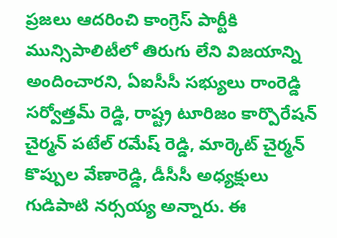ప్రజలు ఆదరించి కాంగ్రెస్ పార్టీకి మున్సిపాలిటీలో తిరుగు లేని విజయాన్ని అందించారని, ఏఐసీసీ సభ్యులు రాంరెడ్డి సర్వోత్తమ్ రెడ్డి, రాష్ట్ర టూరిజం కార్పొరేషన్ చైర్మన్ పటేల్ రమేష్ రెడ్డి, మార్కెట్ చైర్మన్ కొప్పుల వేణారెడ్డి, డీసీసీ అధ్యక్షులు గుడిపాటి నర్సయ్య అన్నారు. ఈ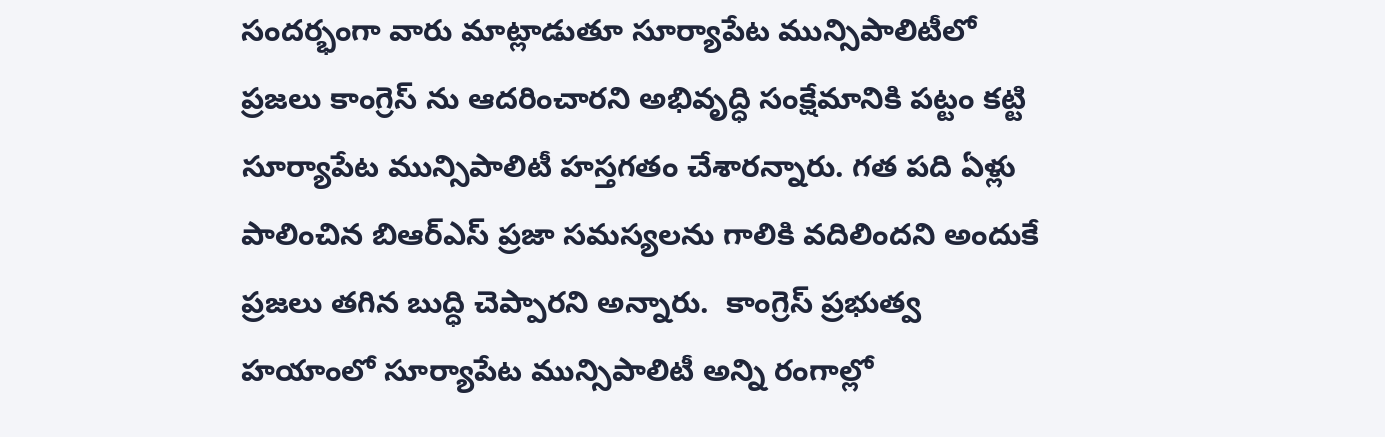సందర్భంగా వారు మాట్లాడుతూ సూర్యాపేట మున్సిపాలిటీలో ప్రజలు కాంగ్రెస్ ను ఆదరించారని అభివృద్ధి సంక్షేమానికి పట్టం కట్టి సూర్యాపేట మున్సిపాలిటీ హస్తగతం చేశారన్నారు. గత పది ఏళ్లు పాలించిన బిఆర్ఎస్ ప్రజా సమస్యలను గాలికి వదిలిందని అందుకే ప్రజలు తగిన బుద్ధి చెప్పారని అన్నారు.  కాంగ్రెస్ ప్రభుత్వ హయాంలో సూర్యాపేట మున్సిపాలిటీ అన్ని రంగాల్లో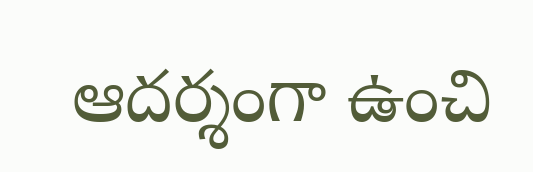ఆదర్శంగా ఉంచి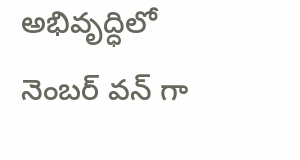అభివృద్ధిలో నెంబర్ వన్ గా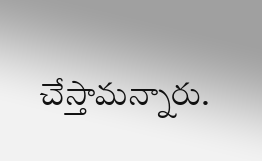చేస్తామన్నారు.